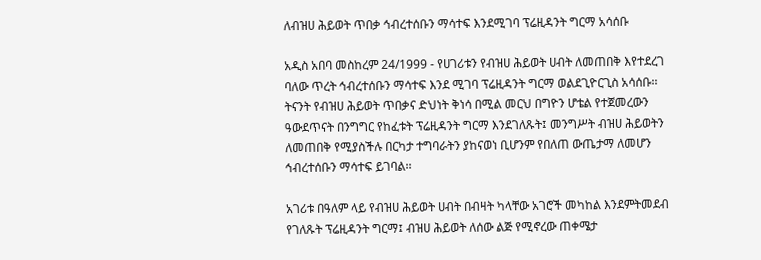ለብዝሀ ሕይወት ጥበቃ ኅብረተሰቡን ማሳተፍ እንደሚገባ ፕሬዚዳንት ግርማ አሳሰቡ

አዲስ አበባ መስከረም 24/1999 - የሀገሪቱን የብዝሀ ሕይወት ሀብት ለመጠበቅ እየተደረገ ባለው ጥረት ኅብረተሰቡን ማሳተፍ እንደ ሚገባ ፕሬዚዳንት ግርማ ወልደጊዮርጊስ አሳሰቡ፡፡ትናንት የብዝሀ ሕይወት ጥበቃና ድህነት ቅነሳ በሚል መርህ በግዮን ሆቴል የተጀመረውን ዓውደጥናት በንግግር የከፈቱት ፕሬዚዳንት ግርማ እንደገለጹት፤ መንግሥት ብዝሀ ሕይወትን ለመጠበቅ የሚያስችሉ በርካታ ተግባራትን ያከናወነ ቢሆንም የበለጠ ውጤታማ ለመሆን ኅብረተሰቡን ማሳተፍ ይገባል፡፡

አገሪቱ በዓለም ላይ የብዝሀ ሕይወት ሀብት በብዛት ካላቸው አገሮች መካከል እንደምትመደብ የገለጹት ፕሬዚዳንት ግርማ፤ ብዝሀ ሕይወት ለሰው ልጅ የሚኖረው ጠቀሜታ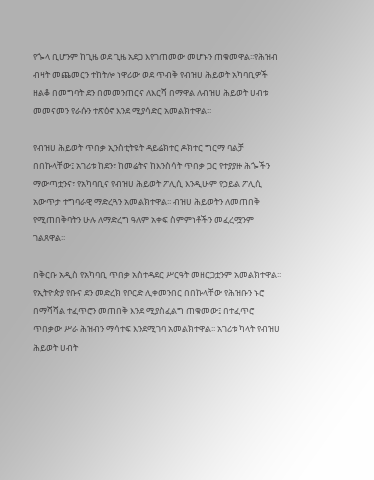የጐላ ቢሆንም ከጊዜ ወደ ጊዜ አደጋ እየገጠመው መሆኑን ጠቁመዋል፡፡የሕዝብ ብዛት መጨመርን ተከትሎ ነዋሪው ወደ ጥብቅ የብዝሀ ሕይወት አካባቢዎች ዘልቆ በመግባት ደን በመመንጠርና ለእርሻ በማዋል ለብዝሀ ሕይወት ሀብቱ መመናመን የራሱን ተጽዕኖ እንደ ሚያሳድር አመልክተዋል፡፡

የብዝሀ ሕይወት ጥበቃ ኢንስቲትዩት ዳይሬክተር ዶክተር ግርማ ባልቻ በበኩላቸው፤ አገሪቱ ከደን፣ ከመሬትና ከእንስሳት ጥበቃ ጋር የተያያዙ ሕጐችን ማውጣቷንና፣ የአካባቢና የብዝሀ ሕይወት ፖሊሲ እንዲሁም የኃይል ፖሊሲ አውጥታ ተግባራዊ ማድረጓን አመልክተዋል፡፡ ብዝሀ ሕይወትን ለመጠበቅ የሚጠበቅባትን ሁሉ ለማድረግ ዓለም አቀፍ ስምምነቶችን መፈረሟንም ገልጸዋል፡፡

በቅርቡ አዲስ የአካባቢ ጥበቃ አስተዳደር ሥርዓት መዘርጋቷንም አመልክተዋል፡፡የኢትዮጵያ የቡና ደን መድረክ የቦርድ ሊቀመንበር በበኩላቸው የሕዝቡን ኑሮ በማሻሻል ተፈጥሮን መጠበቅ እንደ ሚያስፈልግ ጠቁመው፤ በተፈጥሮ ጥበቃው ሥራ ሕዝብን ማሳተፍ እንደሚገባ አመልክተዋል፡፡ አገሪቱ ካላት የብዝሀ ሕይወት ሀብት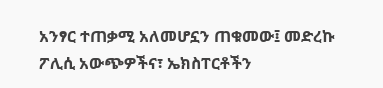አንፃር ተጠቃሚ አለመሆኗን ጠቁመው፤ መድረኩ ፖሊሲ አውጭዎችና፣ ኤክስፐርቶችን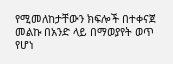የሚመለከታቸውን ክፍሎች በተቀናጀ መልኩ በአንድ ላይ በማወያየት ወጥ የሆነ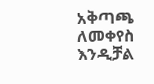አቅጣጫ ለመቀየስ እንዲቻል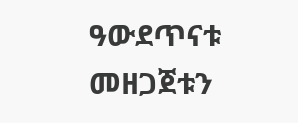ዓውደጥናቱ መዘጋጀቱን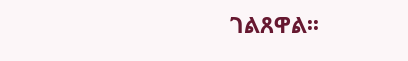ገልጸዋል፡፡